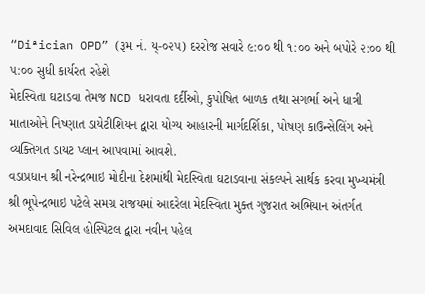“Diªician OPD” (રૂમ નં. ય્-૦૨૫) દરરોજ સવારે ૯:૦૦ થી ૧:૦૦ અને બપોરે ૨:૦૦ થી ૫:૦૦ સુધી કાર્યરત રહેશે
મેદસ્વિતા ઘટાડવા તેમજ NCD ધરાવતા દર્દીઓ, કુપોષિત બાળક તથા સગર્ભા અને ધાત્રી માતાઓને નિષ્ણાત ડાયેટીશિયન દ્વારા યોગ્ય આહારની માર્ગદર્શિકા, પોષણ કાઉન્સેલિંગ અને વ્યક્તિગત ડાયટ પ્લાન આપવામાં આવશે.
વડાપ્રધાન શ્રી નરેન્દ્રભાઇ મોદીના દેશમાંથી મેદસ્વિતા ઘટાડવાના સંકલ્પને સાર્થક કરવા મુખ્યમંત્રી શ્રી ભૂપેન્દ્રભાઇ પટેલે સમગ્ર રાજયમાં આદરેલા મેદસ્વિતા મુક્ત ગુજરાત અભિયાન અંતર્ગત અમદાવાદ સિવિલ હોસ્પિટલ દ્વારા નવીન પહેલ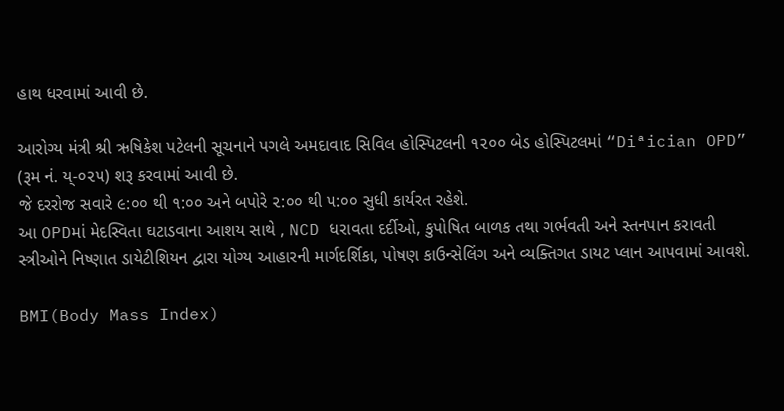હાથ ધરવામાં આવી છે.

આરોગ્ય મંત્રી શ્રી ઋષિકેશ પટેલની સૂચનાને પગલે અમદાવાદ સિવિલ હોસ્પિટલની ૧૨૦૦ બેડ હોસ્પિટલમાં “Diªician OPD” (રૂમ નં. ય્-૦૨૫) શરૂ કરવામાં આવી છે.
જે દરરોજ સવારે ૯:૦૦ થી ૧:૦૦ અને બપોરે ૨:૦૦ થી ૫:૦૦ સુધી કાર્યરત રહેશે.
આ OPDમાં મેદસ્વિતા ઘટાડવાના આશય સાથે , NCD ધરાવતા દર્દીઓ, કુપોષિત બાળક તથા ગર્ભવતી અને સ્તનપાન કરાવતી સ્ત્રીઓને નિષ્ણાત ડાયેટીશિયન દ્વારા યોગ્ય આહારની માર્ગદર્શિકા, પોષણ કાઉન્સેલિંગ અને વ્યક્તિગત ડાયટ પ્લાન આપવામાં આવશે.

BMI(Body Mass Index)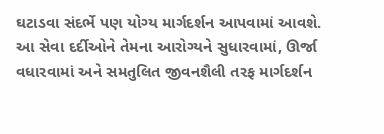ઘટાડવા સંદર્ભે પણ યોગ્ય માર્ગદર્શન આપવામાં આવશે.
આ સેવા દર્દીઓને તેમના આરોગ્યને સુધારવામાં, ઊર્જા વધારવામાં અને સમતુલિત જીવનશૈલી તરફ માર્ગદર્શન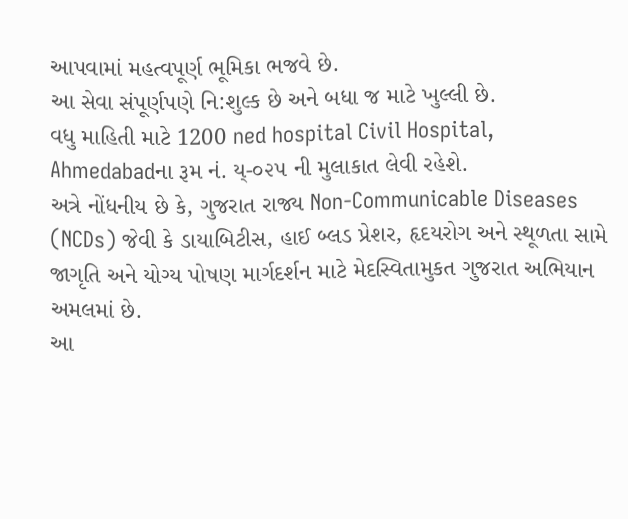આપવામાં મહત્વપૂર્ણ ભૂમિકા ભજવે છે.
આ સેવા સંપૂર્ણપણે નિ:શુલ્ક છે અને બધા જ માટે ખુલ્લી છે.
વધુ માહિતી માટે 1200 ned hospital Civil Hospital, Ahmedabadના રૂમ નં. ય્-૦૨૫ ની મુલાકાત લેવી રહેશે.
અત્રે નોંધનીય છે કે, ગુજરાત રાજ્ય Non-Communicable Diseases (NCDs) જેવી કે ડાયાબિટીસ, હાઈ બ્લડ પ્રેશર, હૃદયરોગ અને સ્થૂળતા સામે જાગૃતિ અને યોગ્ય પોષણ માર્ગદર્શન માટે મેદસ્વિતામુકત ગુજરાત અભિયાન અમલમાં છે.
આ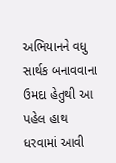અભિયાનને વધુ સાર્થક બનાવવાના ઉમદા હેતુથી આ પહેલ હાથ ધરવામાં આવી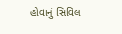હોવાનું સિવિલ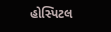હોસ્પિટલ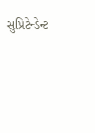સુપ્રિટેન્ડેન્ટ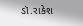ડૉ.રાકેશ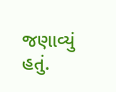જણાવ્યું હતું.